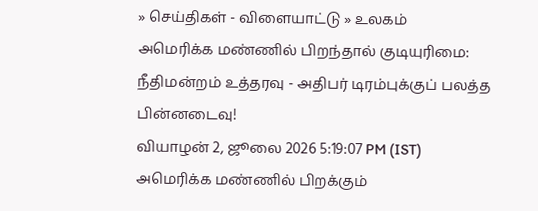» செய்திகள் - விளையாட்டு » உலகம்
அமெரிக்க மண்ணில் பிறந்தால் குடியுரிமை: நீதிமன்றம் உத்தரவு - அதிபர் டிரம்புக்குப் பலத்த பின்னடைவு!
வியாழன் 2, ஜூலை 2026 5:19:07 PM (IST)
அமெரிக்க மண்ணில் பிறக்கும்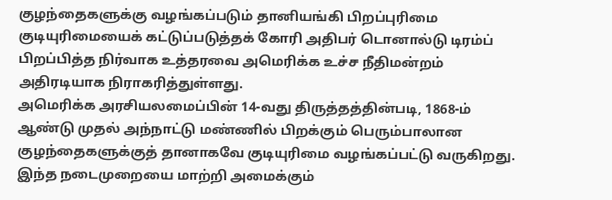குழந்தைகளுக்கு வழங்கப்படும் தானியங்கி பிறப்புரிமை குடியுரிமையைக் கட்டுப்படுத்தக் கோரி அதிபர் டொனால்டு டிரம்ப் பிறப்பித்த நிர்வாக உத்தரவை அமெரிக்க உச்ச நீதிமன்றம் அதிரடியாக நிராகரித்துள்ளது.
அமெரிக்க அரசியலமைப்பின் 14-வது திருத்தத்தின்படி, 1868-ம் ஆண்டு முதல் அந்நாட்டு மண்ணில் பிறக்கும் பெரும்பாலான குழந்தைகளுக்குத் தானாகவே குடியுரிமை வழங்கப்பட்டு வருகிறது. இந்த நடைமுறையை மாற்றி அமைக்கும்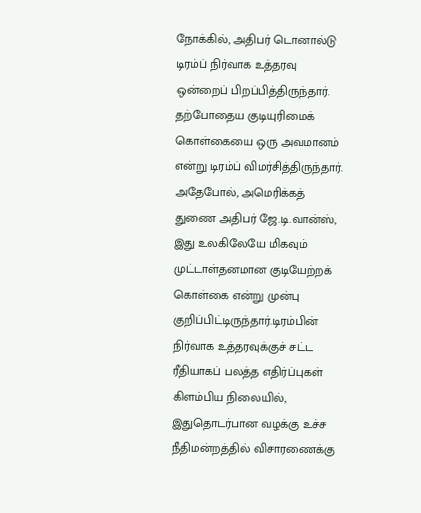நோக்கில், அதிபர் டொனால்டு டிரம்ப் நிர்வாக உத்தரவு ஒன்றைப் பிறப்பித்திருந்தார். தற்போதைய குடியுரிமைக் கொள்கையை ஒரு அவமானம் என்று டிரம்ப் விமர்சித்திருந்தார். அதேபோல், அமெரிக்கத் துணை அதிபர் ஜே.டி.வான்ஸ், இது உலகிலேயே மிகவும் முட்டாள்தனமான குடியேற்றக் கொள்கை என்று முன்பு குறிப்பிட்டிருந்தார்.டிரம்பின் நிர்வாக உத்தரவுக்குச் சட்ட ரீதியாகப் பலத்த எதிர்ப்புகள் கிளம்பிய நிலையில், இதுதொடர்பான வழக்கு உச்ச நீதிமன்றத்தில் விசாரணைக்கு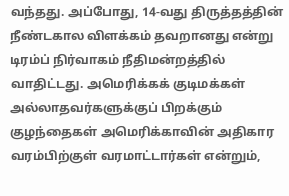வந்தது. அப்போது, 14-வது திருத்தத்தின் நீண்டகால விளக்கம் தவறானது என்று டிரம்ப் நிர்வாகம் நீதிமன்றத்தில் வாதிட்டது. அமெரிக்கக் குடிமக்கள் அல்லாதவர்களுக்குப் பிறக்கும் குழந்தைகள் அமெரிக்காவின் அதிகார வரம்பிற்குள் வரமாட்டார்கள் என்றும்,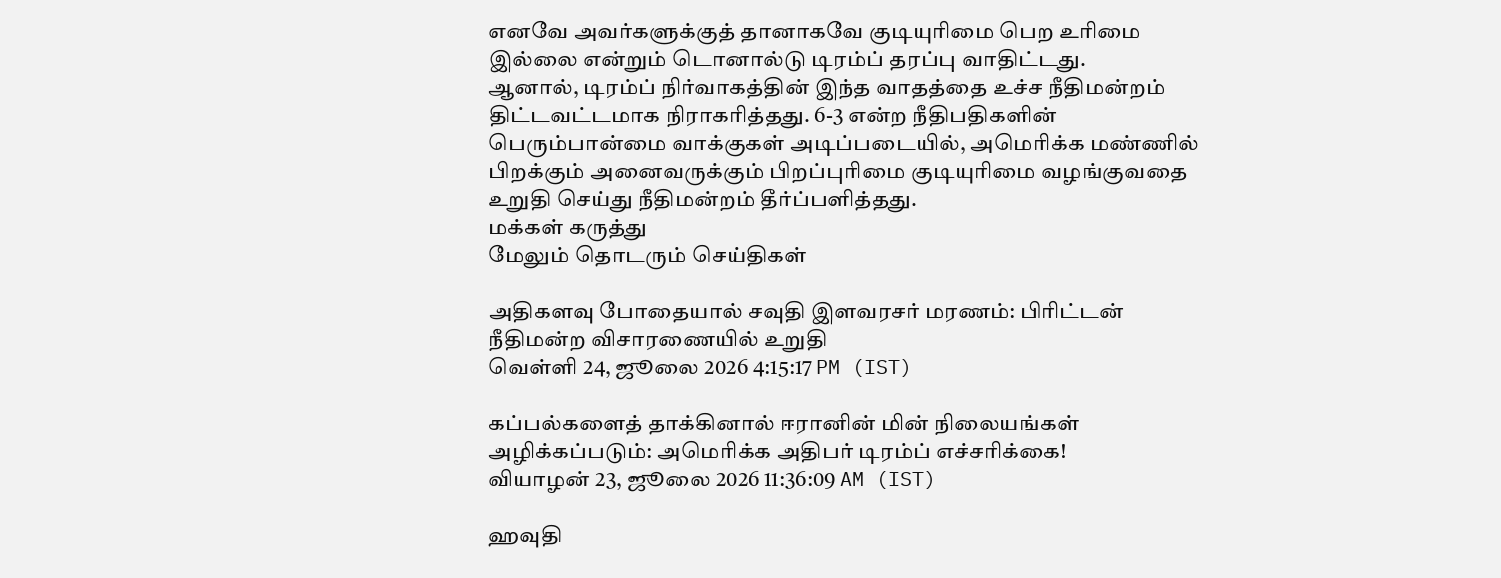எனவே அவர்களுக்குத் தானாகவே குடியுரிமை பெற உரிமை இல்லை என்றும் டொனால்டு டிரம்ப் தரப்பு வாதிட்டது.
ஆனால், டிரம்ப் நிர்வாகத்தின் இந்த வாதத்தை உச்ச நீதிமன்றம் திட்டவட்டமாக நிராகரித்தது. 6-3 என்ற நீதிபதிகளின் பெரும்பான்மை வாக்குகள் அடிப்படையில், அமெரிக்க மண்ணில் பிறக்கும் அனைவருக்கும் பிறப்புரிமை குடியுரிமை வழங்குவதை உறுதி செய்து நீதிமன்றம் தீர்ப்பளித்தது.
மக்கள் கருத்து
மேலும் தொடரும் செய்திகள்

அதிகளவு போதையால் சவுதி இளவரசர் மரணம்: பிரிட்டன் நீதிமன்ற விசாரணையில் உறுதி
வெள்ளி 24, ஜூலை 2026 4:15:17 PM (IST)

கப்பல்களைத் தாக்கினால் ஈரானின் மின் நிலையங்கள் அழிக்கப்படும்: அமெரிக்க அதிபர் டிரம்ப் எச்சரிக்கை!
வியாழன் 23, ஜூலை 2026 11:36:09 AM (IST)

ஹவுதி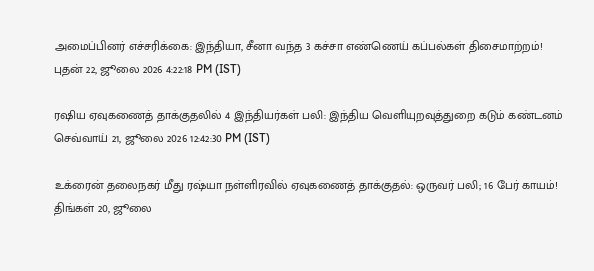அமைப்பினர் எச்சரிக்கை: இந்தியா, சீனா வந்த 3 கச்சா எண்ணெய் கப்பல்கள் திசைமாற்றம்!
புதன் 22, ஜூலை 2026 4:22:18 PM (IST)

ரஷிய ஏவுகணைத் தாக்குதலில் 4 இந்தியர்கள் பலி: இந்திய வெளியுறவுத்துறை கடும் கண்டனம்
செவ்வாய் 21, ஜூலை 2026 12:42:30 PM (IST)

உக்ரைன் தலைநகர் மீது ரஷ்யா நள்ளிரவில் ஏவுகணைத் தாக்குதல்: ஒருவர் பலி; 16 பேர் காயம்!
திங்கள் 20, ஜூலை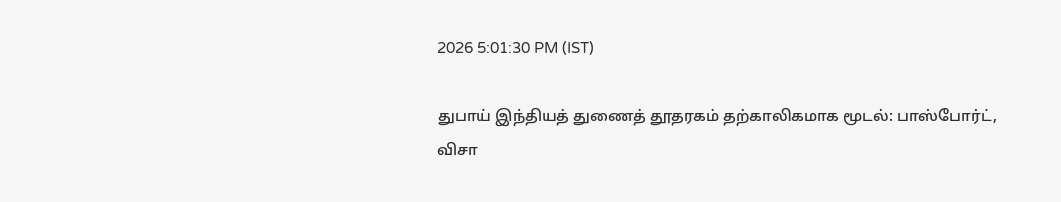2026 5:01:30 PM (IST)

துபாய் இந்தியத் துணைத் தூதரகம் தற்காலிகமாக மூடல்: பாஸ்போர்ட், விசா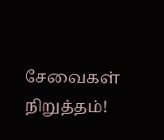சேவைகள் நிறுத்தம்!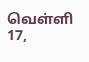வெள்ளி 17,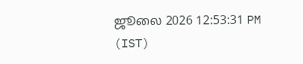ஜூலை 2026 12:53:31 PM (IST)